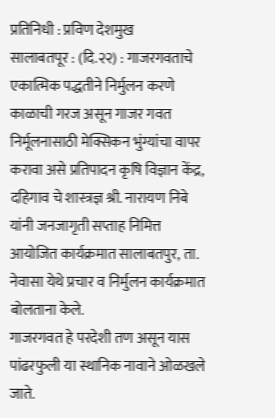प्रतिनिधी : प्रविण देशमुख
सालाबतपूर : (दि.२२) : गाजरगवताचे एकात्मिक पद्धतीने निर्मुलन करणे काळाची गरज असून गाजर गवत निर्मूलनासाठी मेक्सिकन भुंग्यांचा वापर करावा असे प्रतिपादन कृषि विज्ञान केंद्र, दहिगाव चे शास्त्रज्ञ श्री. नारायण निबे यांनी जनजागृती सप्ताह निमित्त आयोजित कार्यक्रमात सालाबतपुर, ता. नेवासा येथे प्रचार व निर्मुलन कार्यक्रमात बोलताना केले.
गाजरगवत हे परदेशी तण असून यास पांढरफुली या स्थानिक नावाने ओळखले जाते.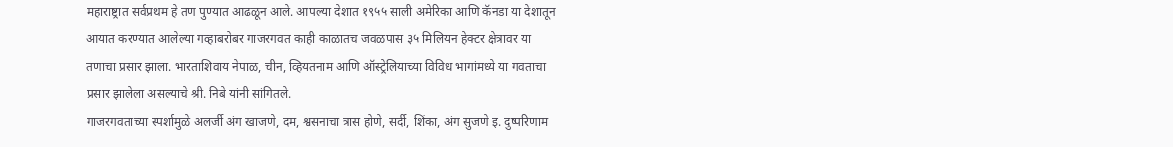महाराष्ट्रात सर्वप्रथम हे तण पुण्यात आढळून आले. आपल्या देशात १९५५ साली अमेरिका आणि कॅनडा या देशातून आयात करण्यात आलेल्या गव्हाबरोबर गाजरगवत काही काळातच जवळपास ३५ मिलियन हेक्टर क्षेत्रावर या तणाचा प्रसार झाला. भारताशिवाय नेपाळ, चीन, व्हियतनाम आणि ऑस्ट्रेलियाच्या विविध भागांमध्ये या गवताचा प्रसार झालेला असल्याचे श्री. निबे यांनी सांगितले.
गाजरगवताच्या स्पर्शामुळे अलर्जी अंग खाजणे, दम, श्वसनाचा त्रास होणे, सर्दी, शिंका, अंग सुजणे इ. दुष्परिणाम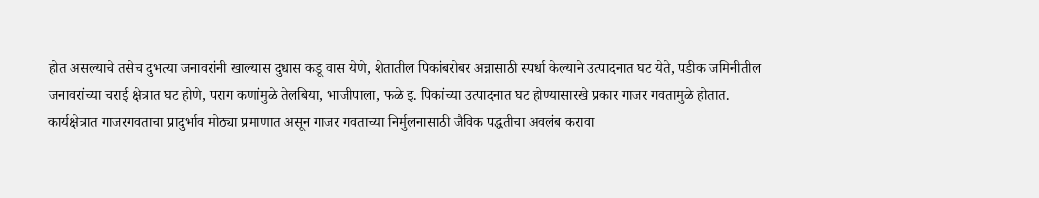होत असल्याचे तसेच दुभत्या जनावरांनी खाल्यास दुधास कडू वास येणे, शेतातील पिकांबरोबर अन्नासाठी स्पर्धा केल्याने उत्पादनात घट येते, पडीक जमिनीतील जनावरांच्या चराई क्षेत्रात घट होणे, पराग कणांमुळे तेलबिया, भाजीपाला, फळे इ. पिकांच्या उत्पादनात घट होण्यासारखे प्रकार गाजर गवतामुळे होतात.
कार्यक्षेत्रात गाजरगवताचा प्रादुर्भाव मोठ्या प्रमाणात असून गाजर गवताच्या निर्मुलनासाठी जैविक पद्धतीचा अवलंब करावा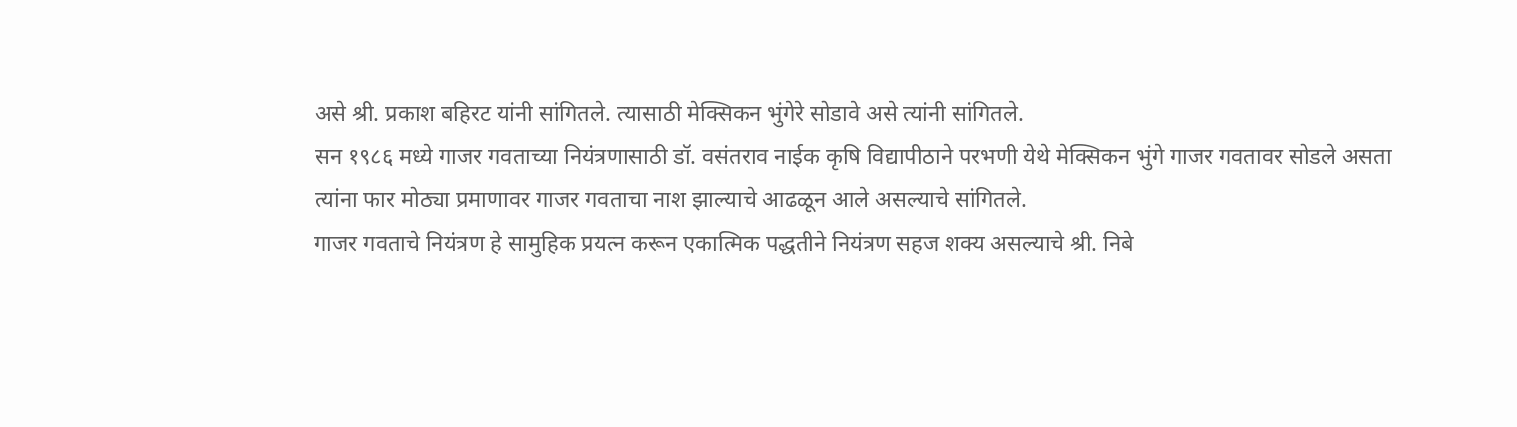असे श्री. प्रकाश बहिरट यांनी सांगितले. त्यासाठी मेक्सिकन भुंगेरे सोडावे असे त्यांनी सांगितले.
सन १९८६ मध्ये गाजर गवताच्या नियंत्रणासाठी डॉ. वसंतराव नाईक कृषि विद्यापीठाने परभणी येथे मेक्सिकन भुंगे गाजर गवतावर सोडले असता त्यांना फार मोठ्या प्रमाणावर गाजर गवताचा नाश झाल्याचे आढळून आले असल्याचे सांगितले.
गाजर गवताचे नियंत्रण हे सामुहिक प्रयत्न करून एकात्मिक पद्धतीने नियंत्रण सहज शक्य असल्याचे श्री. निबे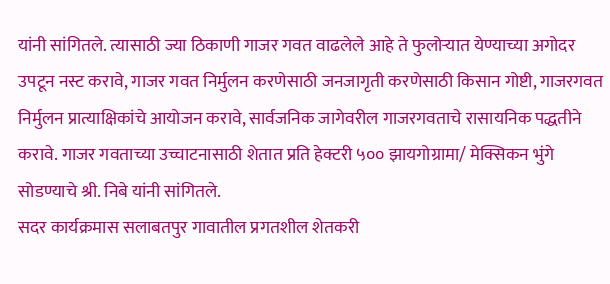यांनी सांगितले. त्यासाठी ज्या ठिकाणी गाजर गवत वाढलेले आहे ते फुलोऱ्यात येण्याच्या अगोदर उपटून नस्ट करावे, गाजर गवत निर्मुलन करणेसाठी जनजागृती करणेसाठी किसान गोष्टी, गाजरगवत निर्मुलन प्रात्याक्षिकांचे आयोजन करावे, सार्वजनिक जागेवरील गाजरगवताचे रासायनिक पद्धतीने करावे. गाजर गवताच्या उच्चाटनासाठी शेतात प्रति हेक्टरी ५०० झायगोग्रामा/ मेक्सिकन भुंगे सोडण्याचे श्री. निबे यांनी सांगितले.
सदर कार्यक्रमास सलाबतपुर गावातील प्रगतशील शेतकरी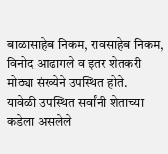बाळासाहेब निकम, रावसाहेब निकम, विनोद आढागले व इतर शेतकरी मोठ्या संख्येने उपस्थित होते.
यावेळी उपस्थित सर्वांनी शेताच्या कडेला असलेले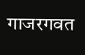गाजरगवत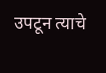उपटून त्याचे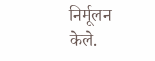निर्मूलन केले.